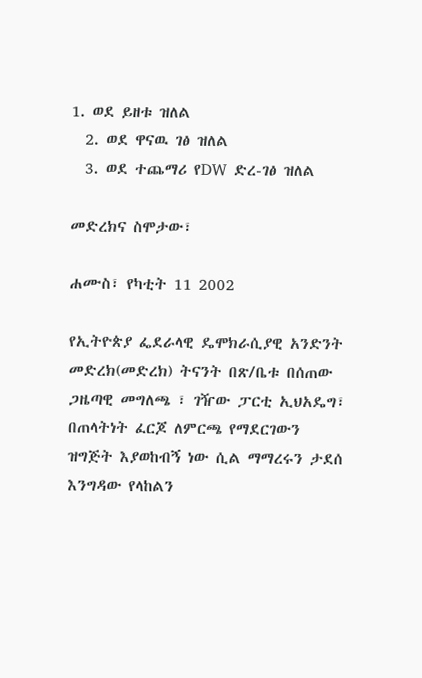1. ወደ ይዘቱ ዝለል
  2. ወደ ዋናዉ ገፅ ዝለል
  3. ወደ ተጨማሪ የDW ድረ-ገፅ ዝለል

መድረክና ስሞታው፣

ሐሙስ፣ የካቲት 11 2002

የኢትዮጵያ ፌደራላዊ ዴሞክራሲያዊ አንድንት መድረክ(መድረክ) ትናንት በጽ/ቤቱ በሰጠው ጋዜጣዊ መግለጫ ፣ ገዥው ፓርቲ ኢህአዴግ፣ በጠላትነት ፈርጆ ለምርጫ የማደርገውን ዝግጅት እያወከብኝ ነው ሲል ማማረሩን ታደሰ እንግዳው የላከልን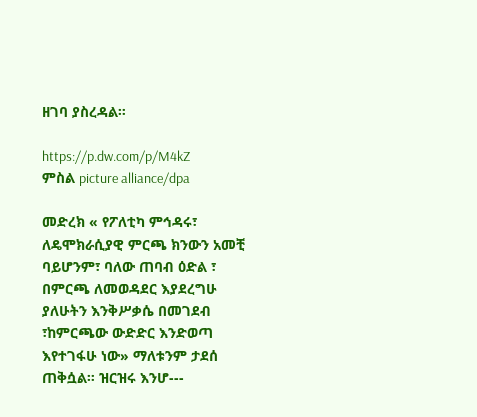ዘገባ ያስረዳል።

https://p.dw.com/p/M4kZ
ምስል picture alliance/dpa

መድረክ « የፖለቲካ ምኅዳሩ፣ ለዴሞክራሲያዊ ምርጫ ክንውን አመቺ ባይሆንም፣ ባለው ጠባብ ዕድል ፣ በምርጫ ለመወዳደር እያደረግሁ ያለሁትን እንቅሥቃሴ በመገደብ ፣ከምርጫው ውድድር እንድወጣ እየተገፋሁ ነው» ማለቱንም ታደሰ ጠቅሷል። ዝርዝሩ እንሆ---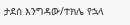ታደሰ እንግዳው/ተክሌ የኋላ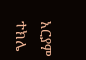አርያም ተክሌ